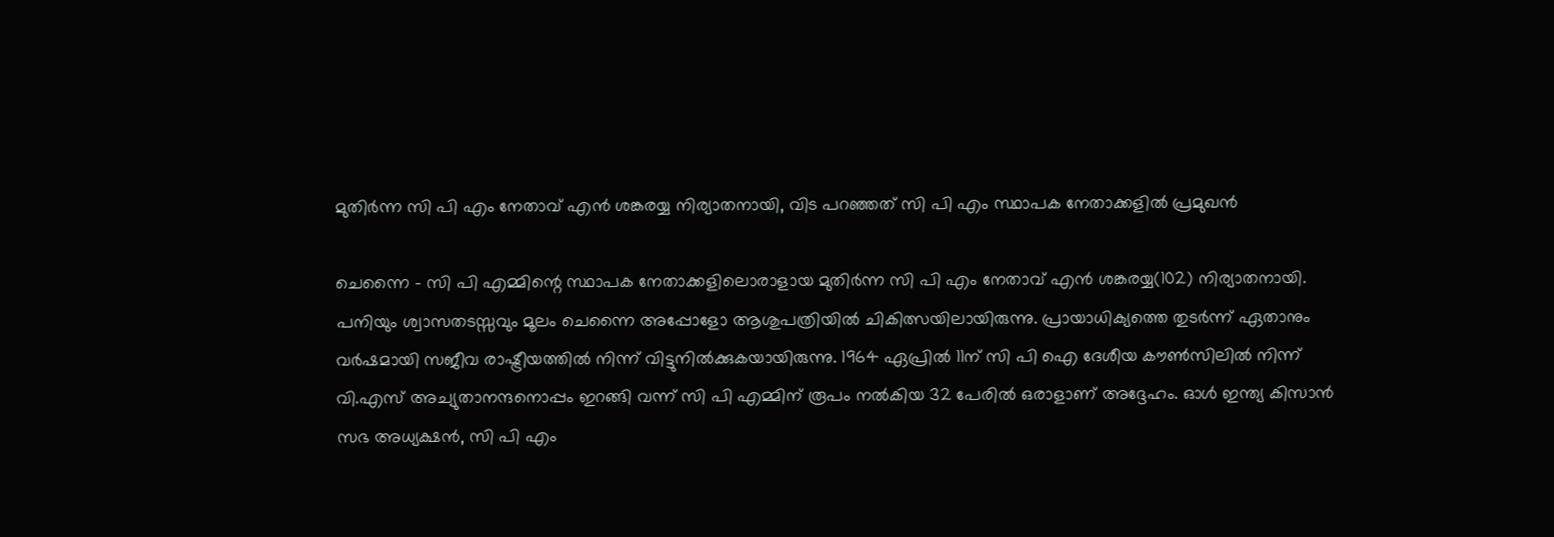മുതിര്‍ന്ന സി പി എം നേതാവ് എന്‍ ശങ്കരയ്യ നിര്യാതനായി, വിട പറഞ്ഞത് സി പി എം സ്ഥാപക നേതാക്കളില്‍ പ്രമുഖന്‍

ചെന്നൈ - സി പി എമ്മിന്റെ സ്ഥാപക നേതാക്കളിലൊരാളായ മുതിര്‍ന്ന സി പി എം നേതാവ് എന്‍ ശങ്കരയ്യ(102) നിര്യാതനായി. പനിയും ശ്വാസതടസ്സവും മൂലം ചെന്നൈ അപ്പോളോ ആശുപത്രിയില്‍ ചികിത്സയിലായിരുന്നു. പ്രായാധിക്യത്തെ തുടര്‍ന്ന് ഏതാനും വര്‍ഷമായി സജീവ രാഷ്ട്രീയത്തില്‍ നിന്ന് വിട്ടുനില്‍ക്കുകയായിരുന്നു. 1964 ഏപ്രില്‍ 11ന് സി പി ഐ ദേശീയ കൗണ്‍സിലില്‍ നിന്ന് വി.എസ് അച്യുതാനന്ദനൊപ്പം ഇറങ്ങി വന്ന് സി പി എമ്മിന് രൂപം നല്‍കിയ 32 പേരില്‍ ഒരാളാണ് അദ്ദേഹം. ഓള്‍ ഇന്ത്യ കിസാന്‍ സഭ അധ്യക്ഷന്‍, സി പി എം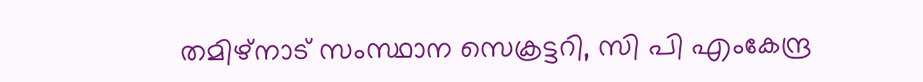തമിഴ്‌നാട് സംസ്ഥാന സെക്രട്ടറി, സി പി എംകേന്ദ്ര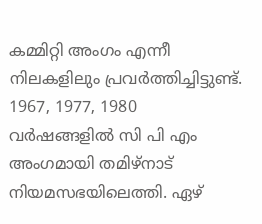കമ്മിറ്റി അംഗം എന്നീ നിലകളിലും പ്രവര്‍ത്തിച്ചിട്ടുണ്ട്. 1967, 1977, 1980 വര്‍ഷങ്ങളില്‍ സി പി എം അംഗമായി തമിഴ്‌നാട് നിയമസഭയിലെത്തി. ഏഴ്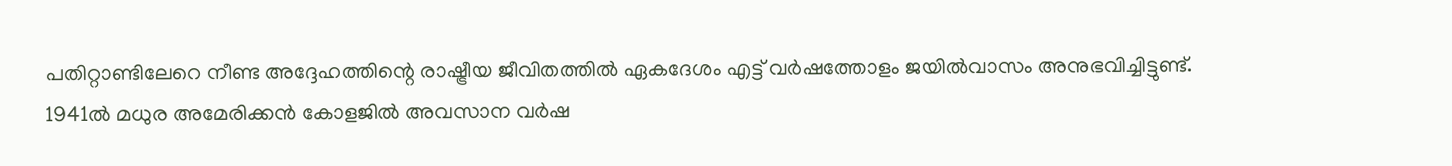പതിറ്റാണ്ടിലേറെ നീണ്ട അദ്ദേഹത്തിന്റെ രാഷ്ട്രീയ ജീവിതത്തില്‍ ഏകദേശം എട്ട് വര്‍ഷത്തോളം ജയില്‍വാസം അനുഭവിച്ചിട്ടുണ്ട്. 1941ല്‍ മധുര അമേരിക്കന്‍ കോളജില്‍ അവസാന വര്‍ഷ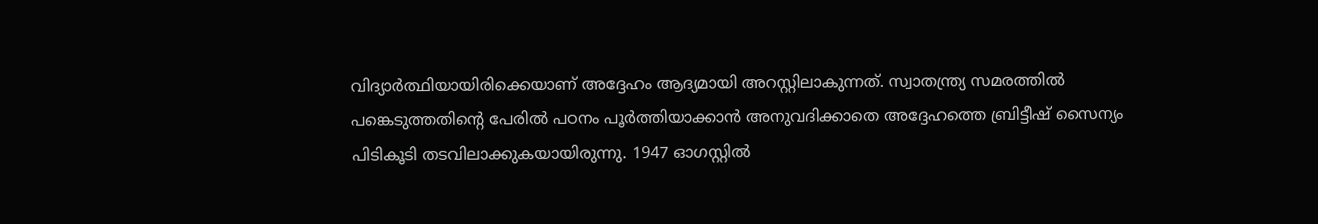വിദ്യാര്‍ത്ഥിയായിരിക്കെയാണ് അദ്ദേഹം ആദ്യമായി അറസ്റ്റിലാകുന്നത്. സ്വാതന്ത്ര്യ സമരത്തില്‍ പങ്കെടുത്തതിന്റെ പേരില്‍ പഠനം പൂര്‍ത്തിയാക്കാന്‍ അനുവദിക്കാതെ അദ്ദേഹത്തെ ബ്രിട്ടീഷ് സൈന്യം പിടികൂടി തടവിലാക്കുകയായിരുന്നു. 1947 ഓഗസ്റ്റില്‍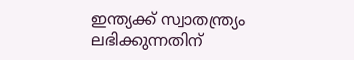ഇന്ത്യക്ക് സ്വാതന്ത്ര്യം ലഭിക്കുന്നതിന്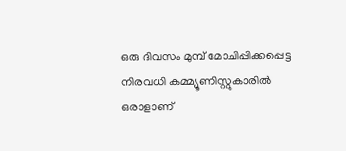ഒരു ദിവസം മുമ്പ് മോചിപ്പിക്കപ്പെട്ട നിരവധി കമ്മ്യൂണിസ്റ്റുകാരില്‍ ഒരാളാണ്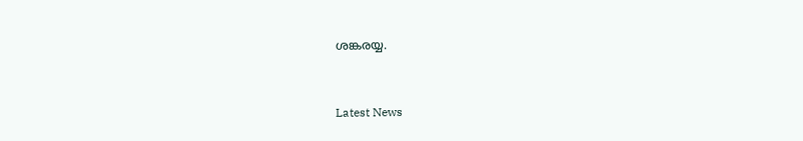ശങ്കരയ്യ.



Latest News